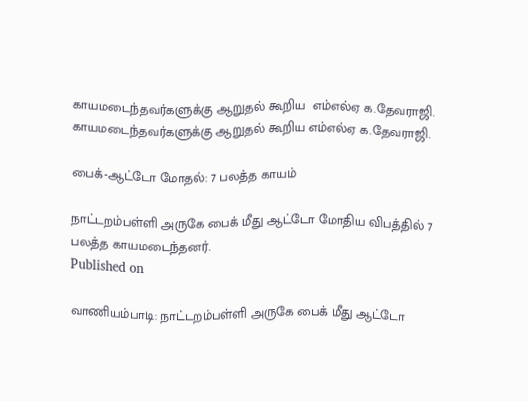காயமடைந்தவர்களுக்கு ஆறுதல் கூறிய  எம்எல்ஏ க.தேவராஜி.
காயமடைந்தவர்களுக்கு ஆறுதல் கூறிய எம்எல்ஏ க.தேவராஜி.

பைக்-ஆட்டோ மோதல்: 7 பலத்த காயம்

நாட்டறம்பள்ளி அருகே பைக் மீது ஆட்டோ மோதிய விபத்தில் 7 பலத்த காயமடைந்தனர்.
Published on

வாணியம்பாடி: நாட்டறம்பள்ளி அருகே பைக் மீது ஆட்டோ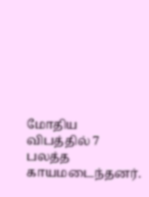மோதிய விபத்தில் 7 பலத்த காயமடைந்தனர்.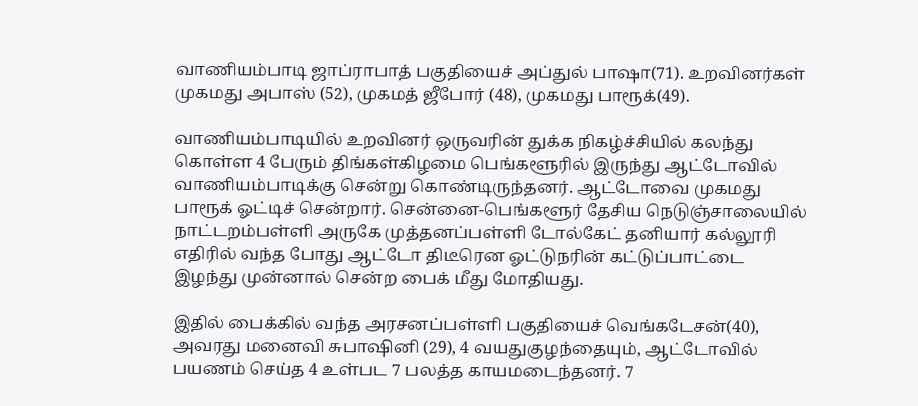வாணியம்பாடி ஜாப்ராபாத் பகுதியைச் அப்துல் பாஷா(71). உறவினர்கள் முகமது அபாஸ் (52), முகமத் ஜீபோர் (48), முகமது பாரூக்(49).

வாணியம்பாடியில் உறவினர் ஒருவரின் துக்க நிகழ்ச்சியில் கலந்து கொள்ள 4 பேரும் திங்கள்கிழமை பெங்களூரில் இருந்து ஆட்டோவில் வாணியம்பாடிக்கு சென்று கொண்டிருந்தனர். ஆட்டோவை முகமது பாரூக் ஓட்டிச் சென்றார். சென்னை-பெங்களூர் தேசிய நெடுஞ்சாலையில் நாட்டறம்பள்ளி அருகே முத்தனப்பள்ளி டோல்கேட் தனியார் கல்லூரி எதிரில் வந்த போது ஆட்டோ திடீரென ஓட்டுநரின் கட்டுப்பாட்டை இழந்து முன்னால் சென்ற பைக் மீது மோதியது.

இதில் பைக்கில் வந்த அரசனப்பள்ளி பகுதியைச் வெங்கடேசன்(40), அவரது மனைவி சுபாஷினி (29), 4 வயதுகுழந்தையும், ஆட்டோவில் பயணம் செய்த 4 உள்பட 7 பலத்த காயமடைந்தனர். 7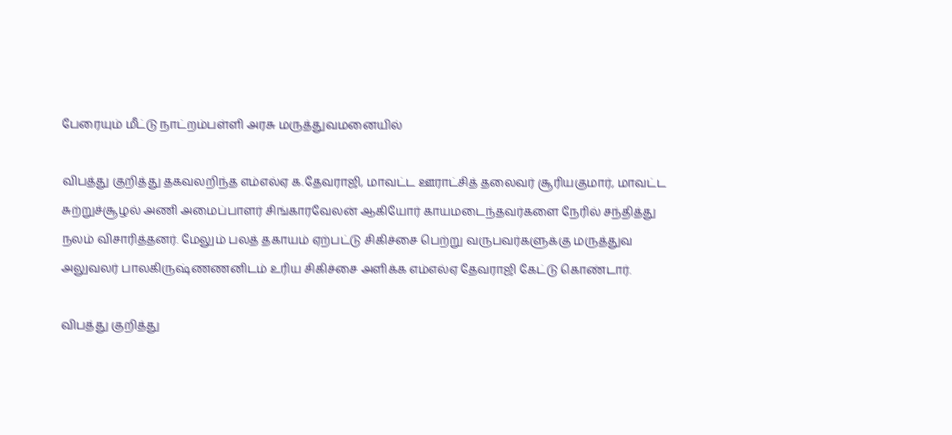பேரையும் மீட்டு நாட்றம்பள்ளி அரசு மருத்துவமனையில்

விபத்து குறித்து தகவலறிந்த எம்எல்ஏ க.தேவராஜி, மாவட்ட ஊராட்சித் தலைவர் சூரியகுமார், மாவட்ட சுற்றுச்சூழல் அணி அமைப்பாளர் சிங்காரவேலன் ஆகியோர் காயமடைந்தவர்களை நேரில் சந்தித்து நலம் விசாரித்தனர். மேலும் பலத் தகாயம் ஏற்பட்டு சிகிச்சை பெற்று வருபவர்களுக்கு மருத்துவ அலுவலர் பாலகிருஷ்ணணனிடம் உரிய சிகிச்சை அளிக்க எம்எல்ஏ தேவராஜி கேட்டு கொண்டார்.

விபத்து குறித்து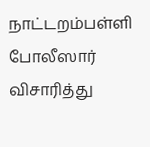நாட்டறம்பள்ளி போலீஸார் விசாரித்து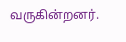வருகின்றனர்.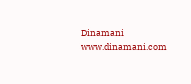Dinamani
www.dinamani.com